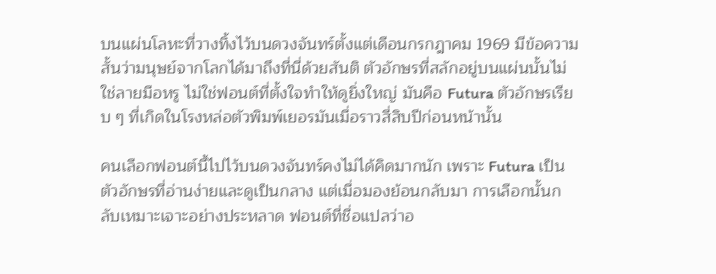บนแผ่นโลหะที่วางทิ้งไว้บนดวงจันทร์ตั้งแต่เดือนกรกฎาคม 1969 มีข้อความสั้นว่ามนุษย์จากโลกได้มาถึงที่นี่ด้วยสันติ ตัวอักษรที่สลักอยู่บนแผ่นนั้นไม่ใช่ลายมือหรู ไม่ใช่ฟอนต์ที่ตั้งใจทำให้ดูยิ่งใหญ่ มันคือ Futura ตัวอักษรเรียบ ๆ ที่เกิดในโรงหล่อตัวพิมพ์เยอรมันเมื่อราวสี่สิบปีก่อนหน้านั้น

คนเลือกฟอนต์นี้ไปไว้บนดวงจันทร์คงไม่ได้คิดมากนัก เพราะ Futura เป็นตัวอักษรที่อ่านง่ายและดูเป็นกลาง แต่เมื่อมองย้อนกลับมา การเลือกนั้นกลับเหมาะเจาะอย่างประหลาด ฟอนต์ที่ชื่อแปลว่าอ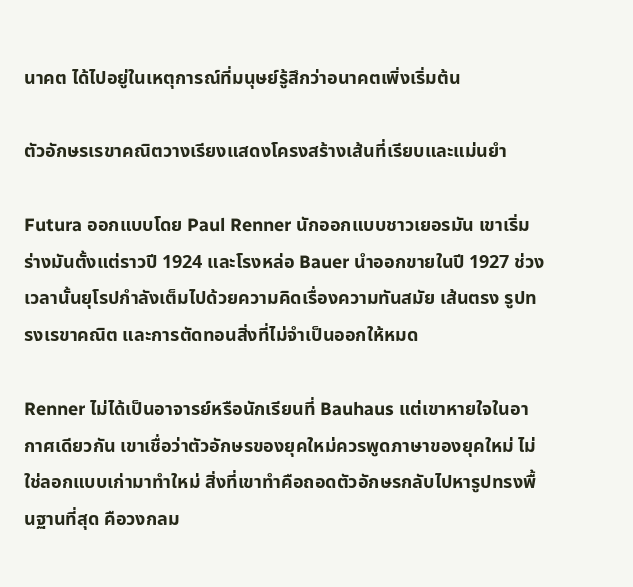นาคต ได้ไปอยู่ในเหตุการณ์ที่มนุษย์รู้สึกว่าอนาคตเพิ่งเริ่มต้น

ตัวอักษรเรขาคณิตวางเรียงแสดงโครงสร้างเส้นที่เรียบและแม่นยำ

Futura ออกแบบโดย Paul Renner นักออกแบบชาวเยอรมัน เขาเริ่มร่างมันตั้งแต่ราวปี 1924 และโรงหล่อ Bauer นำออกขายในปี 1927 ช่วงเวลานั้นยุโรปกำลังเต็มไปด้วยความคิดเรื่องความทันสมัย เส้นตรง รูปทรงเรขาคณิต และการตัดทอนสิ่งที่ไม่จำเป็นออกให้หมด

Renner ไม่ได้เป็นอาจารย์หรือนักเรียนที่ Bauhaus แต่เขาหายใจในอากาศเดียวกัน เขาเชื่อว่าตัวอักษรของยุคใหม่ควรพูดภาษาของยุคใหม่ ไม่ใช่ลอกแบบเก่ามาทำใหม่ สิ่งที่เขาทำคือถอดตัวอักษรกลับไปหารูปทรงพื้นฐานที่สุด คือวงกลม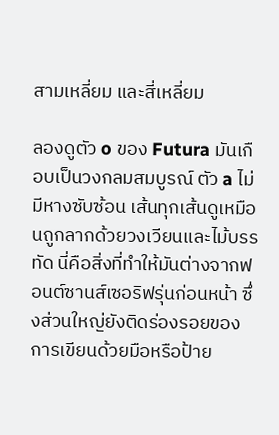สามเหลี่ยม และสี่เหลี่ยม

ลองดูตัว o ของ Futura มันเกือบเป็นวงกลมสมบูรณ์ ตัว a ไม่มีหางซับซ้อน เส้นทุกเส้นดูเหมือนถูกลากด้วยวงเวียนและไม้บรรทัด นี่คือสิ่งที่ทำให้มันต่างจากฟอนต์ซานส์เซอริฟรุ่นก่อนหน้า ซึ่งส่วนใหญ่ยังติดร่องรอยของการเขียนด้วยมือหรือป้าย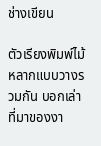ช่างเขียน

ตัวเรียงพิมพ์ไม้หลากแบบวางรวมกัน บอกเล่าที่มาของงา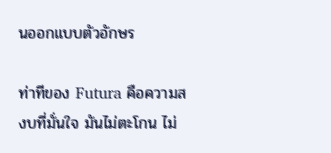นออกแบบตัวอักษร

ท่าทีของ Futura คือความสงบที่มั่นใจ มันไม่ตะโกน ไม่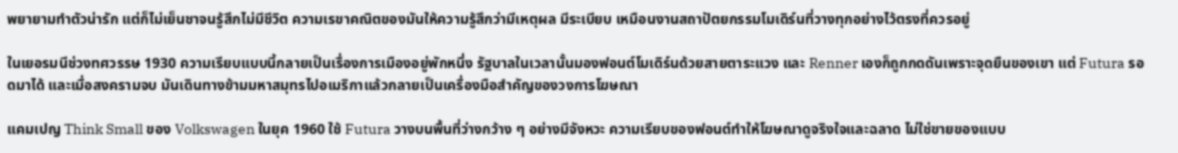พยายามทำตัวน่ารัก แต่ก็ไม่เย็นชาจนรู้สึกไม่มีชีวิต ความเรขาคณิตของมันให้ความรู้สึกว่ามีเหตุผล มีระเบียบ เหมือนงานสถาปัตยกรรมโมเดิร์นที่วางทุกอย่างไว้ตรงที่ควรอยู่

ในเยอรมนีช่วงทศวรรษ 1930 ความเรียบแบบนี้กลายเป็นเรื่องการเมืองอยู่พักหนึ่ง รัฐบาลในเวลานั้นมองฟอนต์โมเดิร์นด้วยสายตาระแวง และ Renner เองก็ถูกกดดันเพราะจุดยืนของเขา แต่ Futura รอดมาได้ และเมื่อสงครามจบ มันเดินทางข้ามมหาสมุทรไปอเมริกาแล้วกลายเป็นเครื่องมือสำคัญของวงการโฆษณา

แคมเปญ Think Small ของ Volkswagen ในยุค 1960 ใช้ Futura วางบนพื้นที่ว่างกว้าง ๆ อย่างมีจังหวะ ความเรียบของฟอนต์ทำให้โฆษณาดูจริงใจและฉลาด ไม่ใช่ขายของแบบ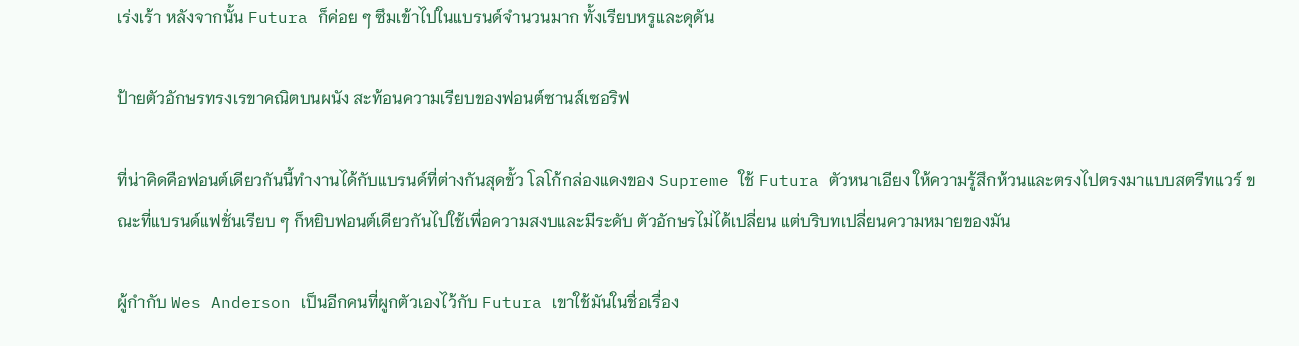เร่งเร้า หลังจากนั้น Futura ก็ค่อย ๆ ซึมเข้าไปในแบรนด์จำนวนมาก ทั้งเรียบหรูและดุดัน

ป้ายตัวอักษรทรงเรขาคณิตบนผนัง สะท้อนความเรียบของฟอนต์ซานส์เซอริฟ

ที่น่าคิดคือฟอนต์เดียวกันนี้ทำงานได้กับแบรนด์ที่ต่างกันสุดขั้ว โลโก้กล่องแดงของ Supreme ใช้ Futura ตัวหนาเอียง ให้ความรู้สึกห้วนและตรงไปตรงมาแบบสตรีทแวร์ ขณะที่แบรนด์แฟชั่นเรียบ ๆ ก็หยิบฟอนต์เดียวกันไปใช้เพื่อความสงบและมีระดับ ตัวอักษรไม่ได้เปลี่ยน แต่บริบทเปลี่ยนความหมายของมัน

ผู้กำกับ Wes Anderson เป็นอีกคนที่ผูกตัวเองไว้กับ Futura เขาใช้มันในชื่อเรื่อง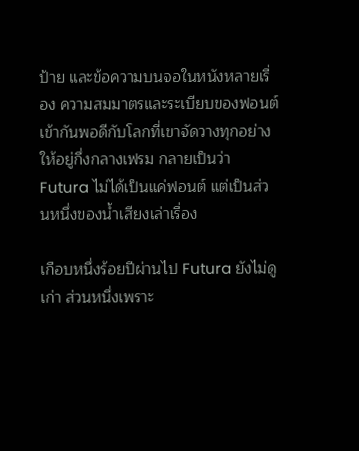ป้าย และข้อความบนจอในหนังหลายเรื่อง ความสมมาตรและระเบียบของฟอนต์เข้ากันพอดีกับโลกที่เขาจัดวางทุกอย่างให้อยู่กึ่งกลางเฟรม กลายเป็นว่า Futura ไม่ได้เป็นแค่ฟอนต์ แต่เป็นส่วนหนึ่งของน้ำเสียงเล่าเรื่อง

เกือบหนึ่งร้อยปีผ่านไป Futura ยังไม่ดูเก่า ส่วนหนึ่งเพราะ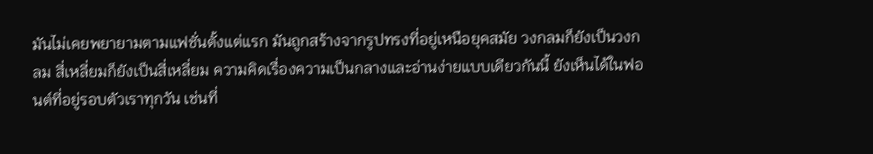มันไม่เคยพยายามตามแฟชั่นตั้งแต่แรก มันถูกสร้างจากรูปทรงที่อยู่เหนือยุคสมัย วงกลมก็ยังเป็นวงกลม สี่เหลี่ยมก็ยังเป็นสี่เหลี่ยม ความคิดเรื่องความเป็นกลางและอ่านง่ายแบบเดียวกันนี้ ยังเห็นได้ในฟอนต์ที่อยู่รอบตัวเราทุกวัน เช่นที่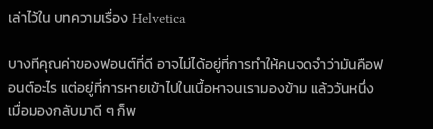เล่าไว้ใน บทความเรื่อง Helvetica

บางทีคุณค่าของฟอนต์ที่ดี อาจไม่ได้อยู่ที่การทำให้คนจดจำว่ามันคือฟอนต์อะไร แต่อยู่ที่การหายเข้าไปในเนื้อหาจนเรามองข้าม แล้ววันหนึ่งเมื่อมองกลับมาดี ๆ ก็พ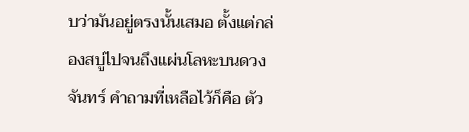บว่ามันอยู่ตรงนั้นเสมอ ตั้งแต่กล่องสบู่ไปจนถึงแผ่นโลหะบนดวงจันทร์ คำถามที่เหลือไว้ก็คือ ตัว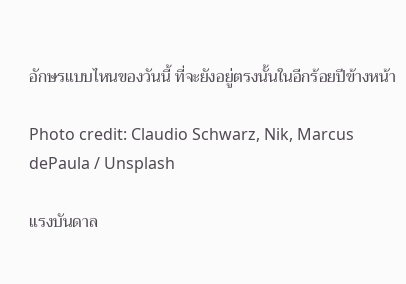อักษรแบบไหนของวันนี้ ที่จะยังอยู่ตรงนั้นในอีกร้อยปีข้างหน้า

Photo credit: Claudio Schwarz, Nik, Marcus dePaula / Unsplash

แรงบันดาล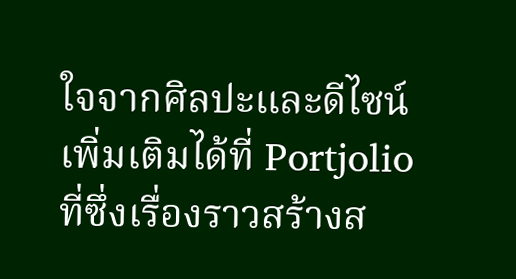ใจจากศิลปะและดีไซน์เพิ่มเติมได้ที่ Portjolio ที่ซึ่งเรื่องราวสร้างส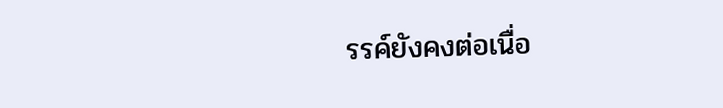รรค์ยังคงต่อเนื่อ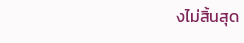งไม่สิ้นสุด